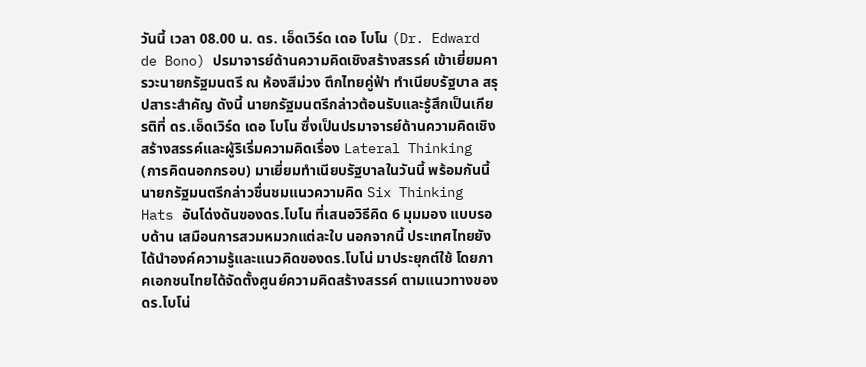วันนี้ เวลา 08.00 น. ดร. เอ็ดเวิร์ด เดอ โบโน (Dr. Edward de Bono) ปรมาจารย์ด้านความคิดเชิงสร้างสรรค์ เข้าเยี่ยมคารวะนายกรัฐมนตรี ณ ห้องสีม่วง ตึกไทยคู่ฟ้า ทำเนียบรัฐบาล สรุปสาระสำคัญ ดังนี้ นายกรัฐมนตรีกล่าวต้อนรับและรู้สึกเป็นเกียรติที่ ดร.เอ็ดเวิร์ด เดอ โบโน ซึ่งเป็นปรมาจารย์ด้านความคิดเชิงสร้างสรรค์และผู้ริเริ่มความคิดเรื่อง Lateral Thinking (การคิดนอกกรอบ) มาเยี่ยมทำเนียบรัฐบาลในวันนี้ พร้อมกันนี้ นายกรัฐมนตรีกล่าวชื่นชมแนวความคิด Six Thinking Hats อันโด่งดันของดร.โบโน ที่เสนอวิธีคิด 6 มุมมอง แบบรอบด้าน เสมือนการสวมหมวกแต่ละใบ นอกจากนี้ ประเทศไทยยังได้นำองค์ความรู้และแนวคิดของดร.โบโน่ มาประยุกต์ใช้ โดยภาคเอกชนไทยได้จัดตั้งศูนย์ความคิดสร้างสรรค์ ตามแนวทางของดร.โบโน่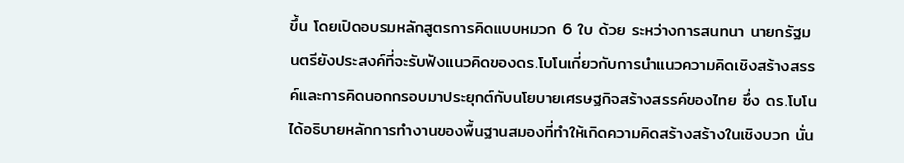ขึ้น โดยเปิดอบรมหลักสูตรการคิดแบบหมวก 6 ใบ ด้วย ระหว่างการสนทนา นายกรัฐมนตรียังประสงค์ที่จะรับฟังแนวคิดของดร.โบโนเกี่ยวกับการนำแนวความคิดเชิงสร้างสรรค์และการคิดนอกกรอบมาประยุกต์กับนโยบายเศรษฐกิจสร้างสรรค์ของไทย ซึ่ง ดร.โบโนได้อธิบายหลักการทำงานของพื้นฐานสมองที่ทำให้เกิดความคิดสร้างสร้างในเชิงบวก นั่น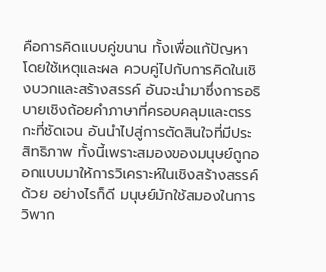คือการคิดแบบคู่ขนาน ทั้งเพื่อแก้ปัญหาโดยใช้เหตุและผล ควบคู่ไปกับการคิดในเชิงบวกและสร้างสรรค์ อันจะนำมาซึ่งการอธิบายเชิงถ้อยคำภาษาที่ครอบคลุมและตรรกะที่ชัดเจน อันนำไปสู่การตัดสินใจที่มีประสิทธิภาพ ทั้งนี้เพราะสมองของมนุษย์ถูกออกแบบมาให้การวิเคราะห์ในเชิงสร้างสรรค์ด้วย อย่างไรก็ดี มนุษย์มักใช้สมองในการวิพาก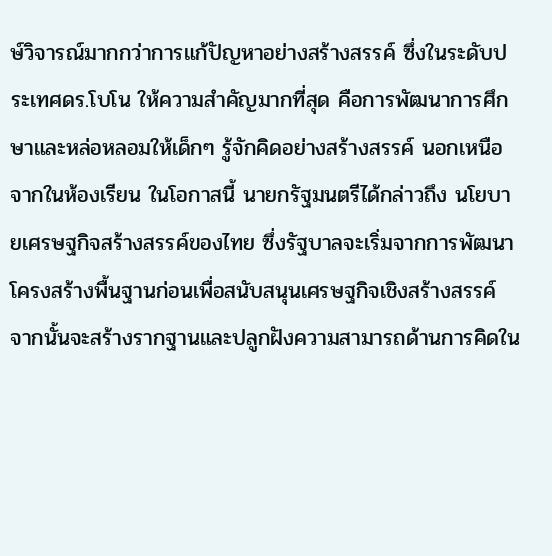ษ์วิจารณ์มากกว่าการแก้ปัญหาอย่างสร้างสรรค์ ซึ่งในระดับประเทศดร.โบโน ให้ความสำคัญมากที่สุด คือการพัฒนาการศึกษาและหล่อหลอมให้เด็กๆ รู้จักคิดอย่างสร้างสรรค์ นอกเหนือจากในห้องเรียน ในโอกาสนี้ นายกรัฐมนตรีได้กล่าวถึง นโยบายเศรษฐกิจสร้างสรรค์ของไทย ซึ่งรัฐบาลจะเริ่มจากการพัฒนาโครงสร้างพื้นฐานก่อนเพื่อสนับสนุนเศรษฐกิจเชิงสร้างสรรค์ จากนั้นจะสร้างรากฐานและปลูกฝังความสามารถด้านการคิดใน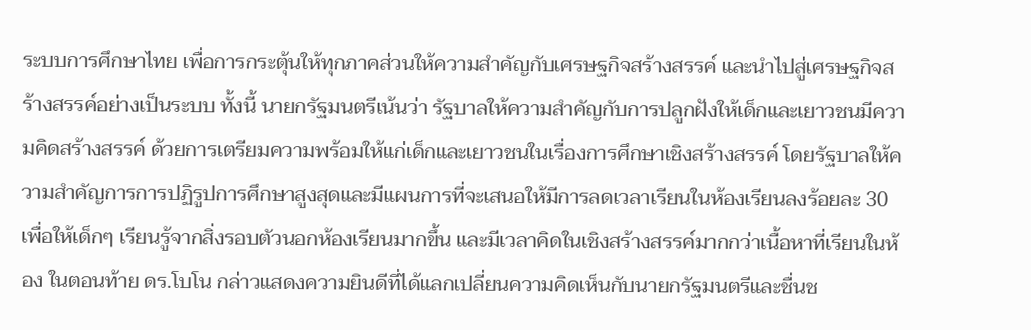ระบบการศึกษาไทย เพื่อการกระตุ้นให้ทุกภาคส่วนให้ความสำคัญกับเศรษฐกิจสร้างสรรค์ และนำไปสู่เศรษฐกิจสร้างสรรค์อย่างเป็นระบบ ทั้งนี้ นายกรัฐมนตรีเน้นว่า รัฐบาลให้ความสำคัญกับการปลูกฝังให้เด็กและเยาวชนมีความคิดสร้างสรรค์ ด้วยการเตรียมความพร้อมให้แก่เด็กและเยาวชนในเรื่องการศึกษาเชิงสร้างสรรค์ โดยรัฐบาลให้ความสำคัญการการปฏิรูปการศึกษาสูงสุดและมีแผนการที่จะเสนอให้มีการลดเวลาเรียนในห้องเรียนลงร้อยละ 30 เพื่อให้เด็กๆ เรียนรู้จากสิ่งรอบตัวนอกห้องเรียนมากขึ้น และมีเวลาคิดในเชิงสร้างสรรค์มากกว่าเนื้อหาที่เรียนในห้อง ในตอนท้าย ดร.โบโน กล่าวแสดงความยินดีที่ได้แลกเปลี่ยนความคิดเห็นกับนายกรัฐมนตรีและชื่นช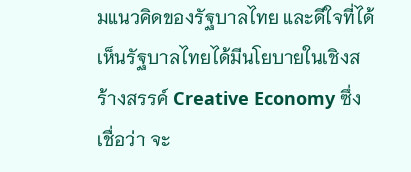มแนวคิดของรัฐบาลไทย และดีใจที่ได้เห็นรัฐบาลไทยได้มีนโยบายในเชิงสร้างสรรค์ Creative Economy ซึ่งเชื่อว่า จะ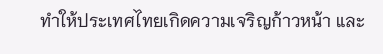ทำให้ประเทศไทยเกิดความเจริญก้าวหน้า และ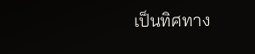เป็นทิศทาง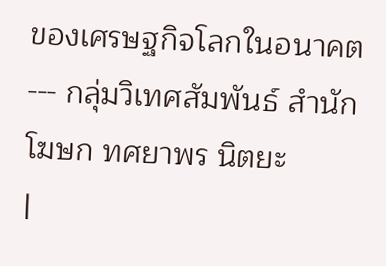ของเศรษฐกิจโลกในอนาคต --- กลุ่มวิเทศสัมพันธ์ สำนักโฆษก ทศยาพร นิตยะ
|